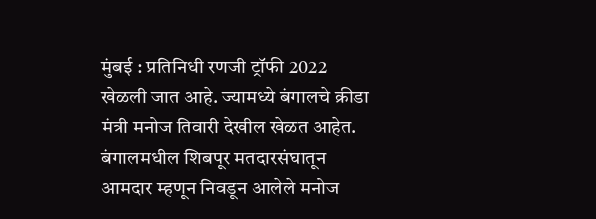मुंबई : प्रतिनिधी रणजी ट्रॉफी 2022 खेळली जात आहे. ज्यामध्ये बंगालचे क्रीडा मंत्री मनोज तिवारी देखील खेळत आहेत. बंगालमधील शिबपूर मतदारसंघातून आमदार म्हणून निवडून आलेले मनोज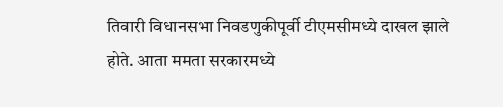तिवारी विधानसभा निवडणुकीपूर्वी टीएमसीमध्ये दाखल झाले होते. आता ममता सरकारमध्ये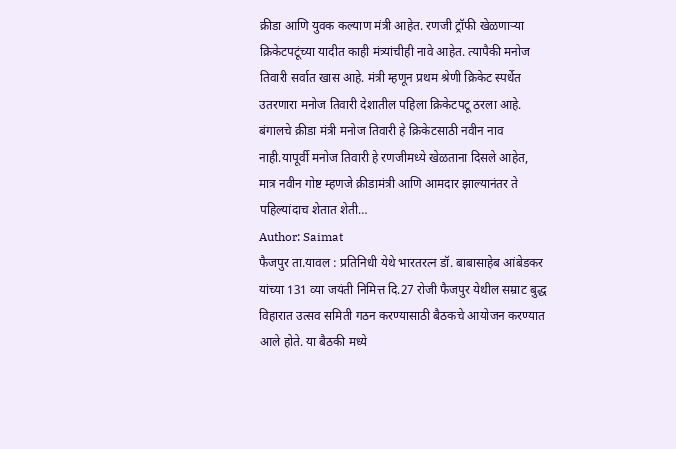क्रीडा आणि युवक कल्याण मंत्री आहेत. रणजी ट्रॉफी खेळणाऱ्या क्रिकेटपटूंच्या यादीत काही मंत्र्यांचीही नावे आहेत. त्यापैकी मनोज तिवारी सर्वात खास आहे. मंत्री म्हणून प्रथम श्रेणी क्रिकेट स्पर्धेत उतरणारा मनोज तिवारी देशातील पहिला क्रिकेटपटू ठरला आहे. बंगालचे क्रीडा मंत्री मनोज तिवारी हे क्रिकेटसाठी नवीन नाव नाही.यापूर्वी मनोज तिवारी हे रणजीमध्ये खेळताना दिसले आहेत, मात्र नवीन गोष्ट म्हणजे क्रीडामंत्री आणि आमदार झाल्यानंतर ते पहिल्यांदाच शेतात शेती…
Author: Saimat
फैजपुर ता.यावल : प्रतिनिधी येथे भारतरत्न डॉ. बाबासाहेब आंबेडकर यांच्या 131 व्या जयंती निमित्त दि.27 रोजी फैजपुर येथील सम्राट बुद्ध विहारात उत्सव समिती गठन करण्यासाठी बैठकचे आयोजन करण्यात आले होते. या बैठकी मध्ये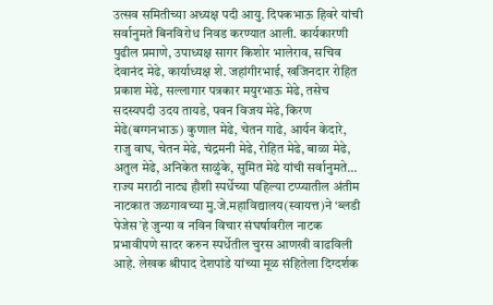उत्सव समितीच्या अध्यक्ष पदी आयु. दिपकभाऊ हिवरे यांची सर्वानुमते बिनविरोध निवड करण्यात आली. कार्यकारणी पुढील प्रमाणे, उपाध्यक्ष सागर किशोर भालेराव, सचिव देवानंद मेढे, कार्याध्यक्ष शे. जहांगीरभाई, खजिनदार रोहित प्रकाश मेढे, सल्लागार पत्रकार मयुरभाऊ मेढे, तसेच सदस्यपदी उदय तायडे, पवन विजय मेढे, किरण मेढे(बग्गनभाऊ) कुणाल मेढे, चेतन गाढे, आर्यन केदारे, राजु वाघ, चेतन मेढे, चंद्रमनी मेढे, रोहित मेढे, बाळा मेढे, अतुल मेढे, अनिकेत साळुंके, सुमित मेढे यांची सर्वानुमते…
राज्य मराठी नाट्य हौशी स्पर्धेच्या पहिल्या टप्प्यातील अंतीम नाटकात जळगावच्या मु.जे.महाविद्यालय(स्वायत्त)ने ‘ब्लडी पेजेस’हे जुन्या व नविन विचार संघर्षावरील नाटक प्रभावीपणे सादर करुन स्पर्धेतील चुरस आणखी वाढविली आहे. लेखक श्रीपाद देशपांडे यांच्या मूळ संहितेला दिग्दर्शक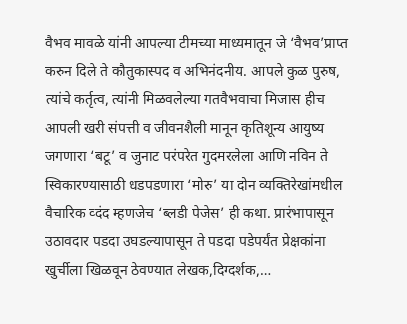वैभव मावळे यांनी आपल्या टीमच्या माध्यमातून जे ‘वैभव’प्राप्त करुन दिले ते कौतुकास्पद व अभिनंदनीय. आपले कुळ पुरुष, त्यांचे कर्तृत्व, त्यांनी मिळवलेल्या गतवैभवाचा मिजास हीच आपली खरी संपत्ती व जीवनशैली मानून कृतिशून्य आयुष्य जगणारा ‘बटू’ व जुनाट परंपरेत गुदमरलेला आणि नविन ते स्विकारण्यासाठी धडपडणारा ‘मोरु’ या दोन व्यक्तिरेखांमधील वैचारिक व्दंद म्हणजेच ‘ब्लडी पेजेस’ ही कथा. प्रारंभापासून उठावदार पडदा उघडल्यापासून ते पडदा पडेपर्यंत प्रेक्षकांना खुर्चीला खिळवून ठेवण्यात लेखक,दिग्दर्शक,…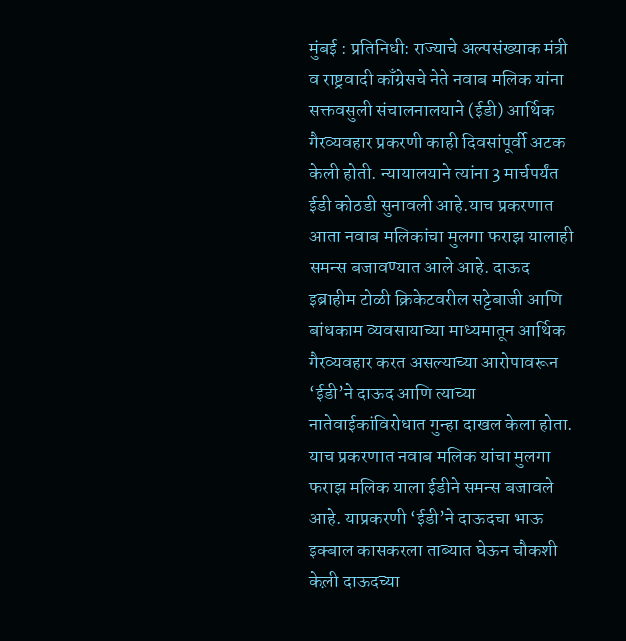मुंबई : प्रतिनिधी: राज्याचे अल्पसंख्याक मंत्री व राष्ट्रवादी काँग्रेसचे नेते नवाब मलिक यांना सक्तवसुली संचालनालयाने (ईडी) आर्थिक गैरव्यवहार प्रकरणी काही दिवसांपूर्वी अटक केली होती. न्यायालयाने त्यांना 3 मार्चपर्यंत ईडी कोठडी सुनावली आहे.याच प्रकरणात आता नवाब मलिकांचा मुलगा फराझ यालाही समन्स बजावण्यात आले आहे. दाऊद इब्राहीम टोळी क्रिकेटवरील सट्टेबाजी आणि बांधकाम व्यवसायाच्या माध्यमातून आर्थिक गैरव्यवहार करत असल्याच्या आरोपावरून ‘ईडी’ने दाऊद आणि त्याच्या नातेवाईकांविरोधात गुन्हा दाखल केला होता. याच प्रकरणात नवाब मलिक यांचा मुलगा फराझ मलिक याला ईडीने समन्स बजावले आहे. याप्रकरणी ‘ईडी’ने दाऊदचा भाऊ इक्बाल कासकरला ताब्यात घेऊन चौकशी केल़ी दाऊदच्या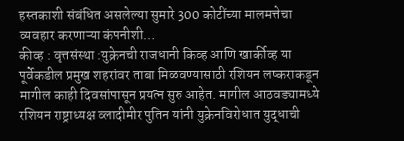हस्तकाशी संबंधित असलेल्या सुमारे 300 कोटींच्या मालमत्तेचा व्यवहार करणाऱ्या कंपनीशी…
कीव्ह : वृत्तसंस्था :युक्रेनची राजधानी किव्ह आणि खार्कीव्ह या पूर्वेकडील प्रमुख शहरांवर ताबा मिळवण्यासाठी रशियन लष्कराकडून मागील काही दिवसांपासून प्रयत्न सुरु आहेत. मागील आठवड्यामध्ये रशियन राष्ट्राध्यक्ष व्लादीमीर पुतिन यांनी युक्रेनविरोधात युद्धाची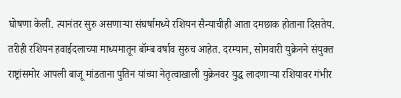घोषणा केली. त्यानंतर सुरु असणाऱ्या संघर्षामध्ये रशियन सैन्याचीही आता दमछाक होताना दिसतेय. तरीही रशियन हवाईदलाच्या माध्यमातून बॉम्ब वर्षाव सुरुच आहेत. दरम्यान, सोमवारी युक्रेनने संयुक्त राष्ट्रांसमोर आपली बाजू मांडताना पुतिन यांच्या नेतृत्वाखाली युक्रेनवर युद्ध लादणाऱ्या रशियावर गंभीर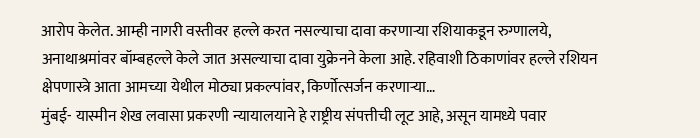आरोप केलेत. आम्ही नागरी वस्तीवर हल्ले करत नसल्याचा दावा करणाऱ्या रशियाकडून रुग्णालये, अनाथाश्रमांवर बॉम्बहल्ले केले जात असल्याचा दावा युक्रेनने केला आहे. रहिवाशी ठिकाणांवर हल्ले रशियन क्षेपणास्त्रे आता आमच्या येथील मोठ्या प्रकल्पांवर, किर्णोत्सर्जन करणाऱ्या…
मुंबई- यास्मीन शेख लवासा प्रकरणी न्यायालयाने हे राष्ट्रीय संपत्तीची लूट आहे, असून यामध्ये पवार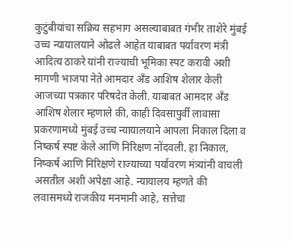कुटुंबीयांचा सक्रिय सहभाग असल्याबाबत गंभीर ताशेरे मुंबई उच्च न्यायालयाने ओढले आहेत याबाबत पर्यावरण मंत्री आदित्य ठाकरे यांनी राज्याची भूमिका स्पट करावी अशी मागणी भाजपा नेते आमदार अँड आशिष शेलार केली आजच्या पत्रकार परिषदेत केली. याबाबत आमदार अँड आशिष शेलार म्हणाले की, काही दिवसापुर्वी लावासा प्रकरणामध्ये मुंबई उच्च न्यायालयाने आपला निकाल दिला व निष्कर्ष स्पष्ट केले आणि निरिक्षण नोंदवली. हा निकाल, निष्कर्ष आणि निरिक्षणे राज्याच्या पर्यावरण मंत्र्यांनी वाचली असतील अशी अपेक्षा आहे. न्यायालय म्हणते की लवासमध्ये राजकीय मनमानी आहे, सत्तेचा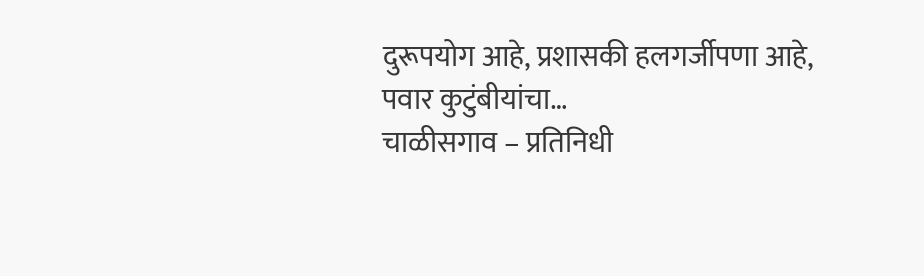दुरूपयोग आहे, प्रशासकी हलगर्जीपणा आहे, पवार कुटुंबीयांचा…
चाळीसगाव – प्रतिनिधी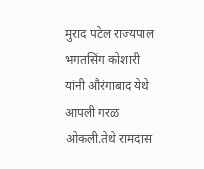मुराद पटेल राज्यपाल भगतसिंग कोशारी यांनी औरंगाबाद येथे आपली गरळ ओकली.तेथे रामदास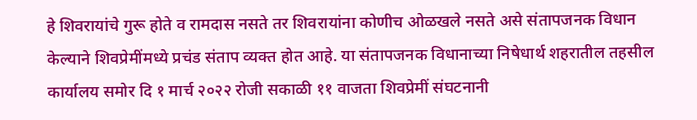हे शिवरायांचे गुरू होते व रामदास नसते तर शिवरायांना कोणीच ओळखले नसते असे संतापजनक विधान केल्याने शिवप्रेमींमध्ये प्रचंड संताप व्यक्त होत आहे. या संतापजनक विधानाच्या निषेधार्थ शहरातील तहसील कार्यालय समोर दि १ मार्च २०२२ रोजी सकाळी ११ वाजता शिवप्रेमीं संघटनानी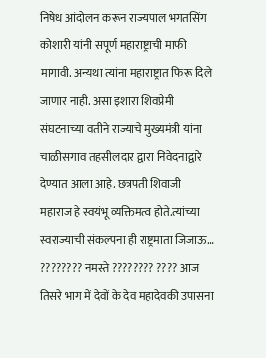निषेध आंदोलन करून राज्यपाल भगतसिंग कोशारी यांनी सपूर्ण महाराष्ट्राची माफी मागावी. अन्यथा त्यांना महाराष्ट्रात फिरू दिले जाणार नाही. असा इशारा शिवप्रेमी संघटनाच्या वतीने राज्याचे मुख्यमंत्री यांना चाळीसगाव तहसीलदार द्वारा निवेदनाद्वारे देण्यात आला आहे. छत्रपती शिवाजी महाराज हे स्वयंभू व्यक्तिमत्व होते.त्यांच्या स्वराज्याची संकल्पना ही राष्ट्रमाता जिजाऊ…
???????? नमस्ते ???????? ???? आज तिसरे भाग में देवों के देव महादेवकी उपासना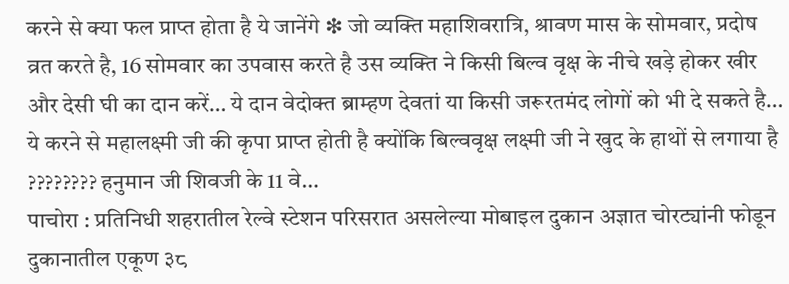करने से क्या फल प्राप्त होता है ये जानेंगे ❇ जो व्यक्ति महाशिवरात्रि, श्रावण मास के सोमवार, प्रदोष व्रत करते है, 16 सोमवार का उपवास करते है उस व्यक्ति ने किसी बिल्व वृक्ष के नीचे खड़े होकर खीर और देसी घी का दान करें… ये दान वेदोक्त ब्राम्हण देवतां या किसी जरूरतमंद लोगों को भी दे सकते है… ये करने से महालक्ष्मी जी की कृपा प्राप्त होती है क्योंकि बिल्ववृक्ष लक्ष्मी जी ने खुद के हाथों से लगाया है ???????? हनुमान जी शिवजी के 11 वे…
पाचोरा : प्रतिनिधी शहरातील रेल्वे स्टेशन परिसरात असलेल्या मोबाइल दुकान अज्ञात चोरट्यांनी फोडून दुकानातील एकूण ३८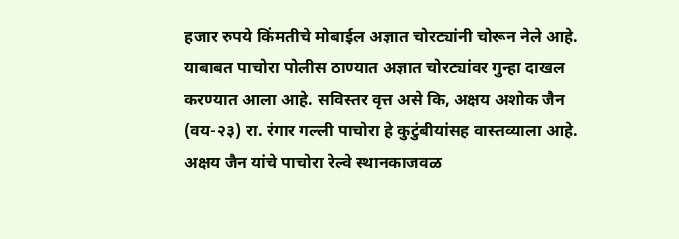हजार रुपये किंमतीचे मोबाईल अज्ञात चोरट्यांनी चोरून नेले आहे. याबाबत पाचोरा पोलीस ठाण्यात अज्ञात चोरट्यांवर गुन्हा दाखल करण्यात आला आहे. सविस्तर वृत्त असे कि, अक्षय अशोक जैन (वय-२३) रा. रंगार गल्ली पाचोरा हे कुटुंबीयांसह वास्तव्याला आहे. अक्षय जैन यांचे पाचोरा रेल्वे स्थानकाजवळ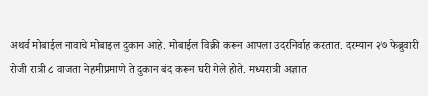अथर्व मोबाईल नावाचे मोबाइल दुकान आहे. मोबाईल विक्री करून आपला उदरनिर्वाह करतात. दरम्यान २७ फेब्रुवारी रोजी रात्री ८ वाजता नेहमीप्रमाणे ते दुकान बंद करून घरी गेले होते. मध्यरात्री अज्ञात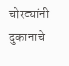चोरट्यांनी दुकानाचे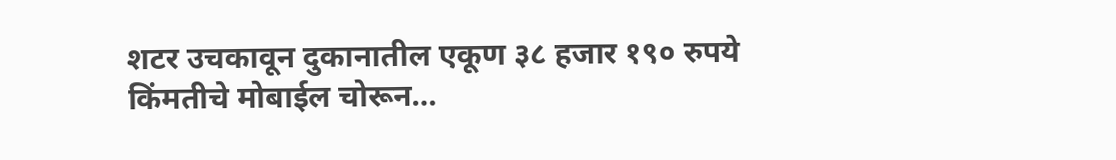शटर उचकावून दुकानातील एकूण ३८ हजार १९० रुपये किंमतीचे मोबाईल चोरून…